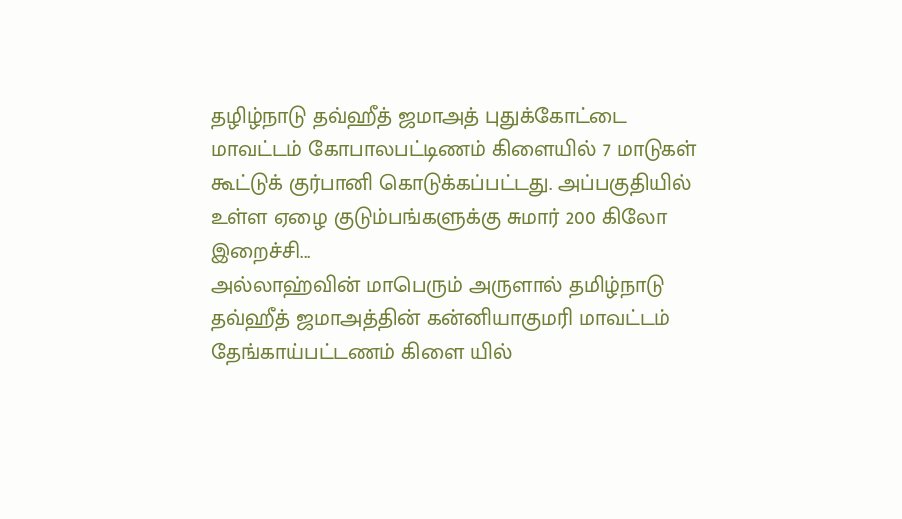தழிழ்நாடு தவ்ஹீத் ஜமாஅத் புதுக்கோட்டை மாவட்டம் கோபாலபட்டிணம் கிளையில் 7 மாடுகள் கூட்டுக் குர்பானி கொடுக்கப்பட்டது. அப்பகுதியில் உள்ள ஏழை குடும்பங்களுக்கு சுமார் 200 கிலோ இறைச்சி...
அல்லாஹ்வின் மாபெரும் அருளால் தமிழ்நாடு தவ்ஹீத் ஜமாஅத்தின் கன்னியாகுமரி மாவட்டம் தேங்காய்பட்டணம் கிளை யில்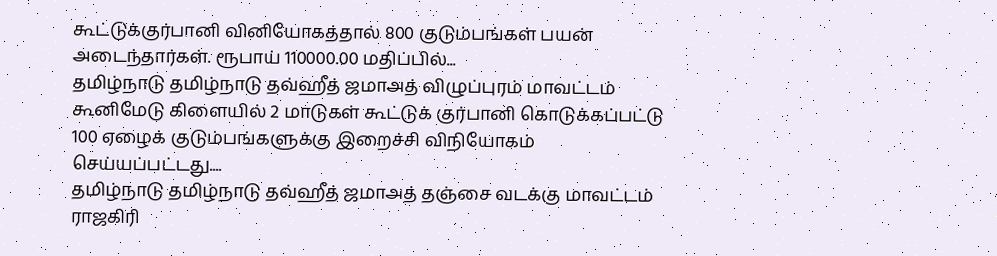கூட்டுக்குர்பானி வினியோகத்தால் 800 குடும்பங்கள் பயன் அடைந்தார்கள். ரூபாய் 110000.00 மதிப்பில்...
தமிழ்நாடு தமிழ்நாடு தவ்ஹீத் ஜமாஅத் விழுப்புரம் மாவட்டம் கூனிமேடு கிளையில் 2 மாடுகள் கூட்டுக் குர்பானி கொடுக்கப்பட்டு 100 ஏழைக் குடும்பங்களுக்கு இறைச்சி விநியோகம் செய்யப்பட்டது....
தமிழ்நாடு தமிழ்நாடு தவ்ஹீத் ஜமாஅத் தஞ்சை வடக்கு மாவட்டம் ராஜகிரி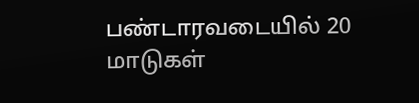பண்டாரவடையில் 20 மாடுகள்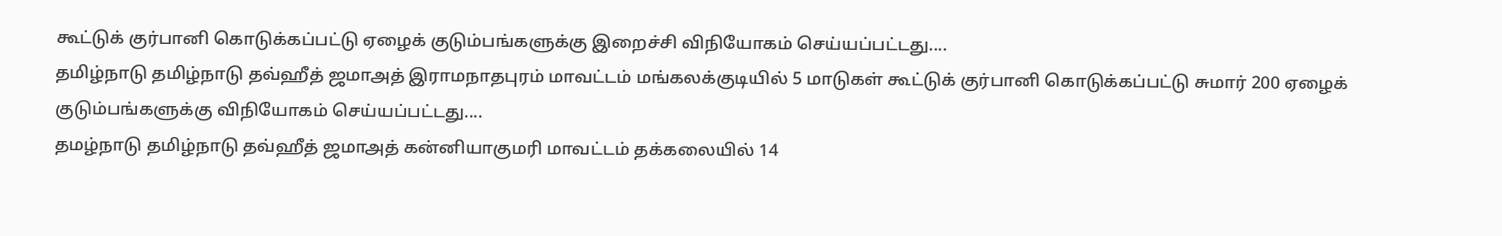கூட்டுக் குர்பானி கொடுக்கப்பட்டு ஏழைக் குடும்பங்களுக்கு இறைச்சி விநியோகம் செய்யப்பட்டது....
தமிழ்நாடு தமிழ்நாடு தவ்ஹீத் ஜமாஅத் இராமநாதபுரம் மாவட்டம் மங்கலக்குடியில் 5 மாடுகள் கூட்டுக் குர்பானி கொடுக்கப்பட்டு சுமார் 200 ஏழைக் குடும்பங்களுக்கு விநியோகம் செய்யப்பட்டது....
தமழ்நாடு தமிழ்நாடு தவ்ஹீத் ஜமாஅத் கன்னியாகுமரி மாவட்டம் தக்கலையில் 14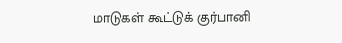மாடுகள் கூட்டுக் குர்பானி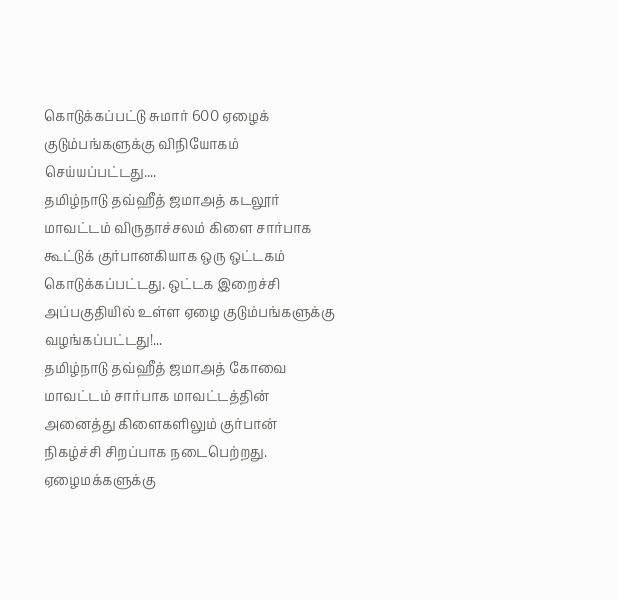கொடுக்கப்பட்டு சுமார் 600 ஏழைக் குடும்பங்களுக்கு விநியோகம் செய்யப்பட்டது....
தமிழ்நாடு தவ்ஹீத் ஜமாஅத் கடலூர் மாவட்டம் விருதாச்சலம் கிளை சார்பாக கூட்டுக் குர்பானகியாக ஒரு ஒட்டகம் கொடுக்கப்பட்டது. ஒட்டக இறைச்சி அப்பகுதியில் உள்ள ஏழை குடும்பங்களுக்கு வழங்கப்பட்டது!...
தமிழ்நாடு தவ்ஹீத் ஜமாஅத் கோவை மாவட்டம் சார்பாக மாவட்டத்தின் அனைத்து கிளைகளிலும் குர்பான் நிகழ்ச்சி சிறப்பாக நடைபெற்றது. ஏழைமக்களுக்கு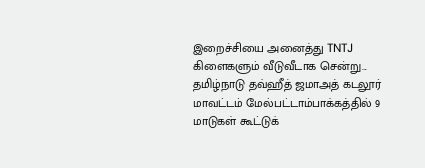இறைச்சியை அனைத்து TNTJ கிளைகளும் வீடுவீடாக சென்று...
தமிழ்நாடு தவ்ஹீத் ஜமாஅத் கடலூர் மாவட்டம் மேல்பட்டாம்பாக்கத்தில் 9 மாடுகள் கூட்டுக்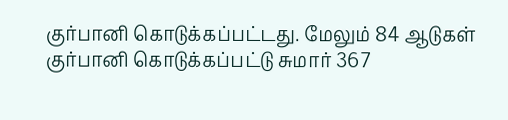குர்பானி கொடுக்கப்பட்டது. மேலும் 84 ஆடுகள் குர்பானி கொடுக்கப்பட்டு சுமார் 367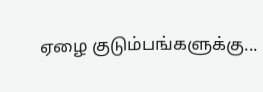ஏழை குடும்பங்களுக்கு...